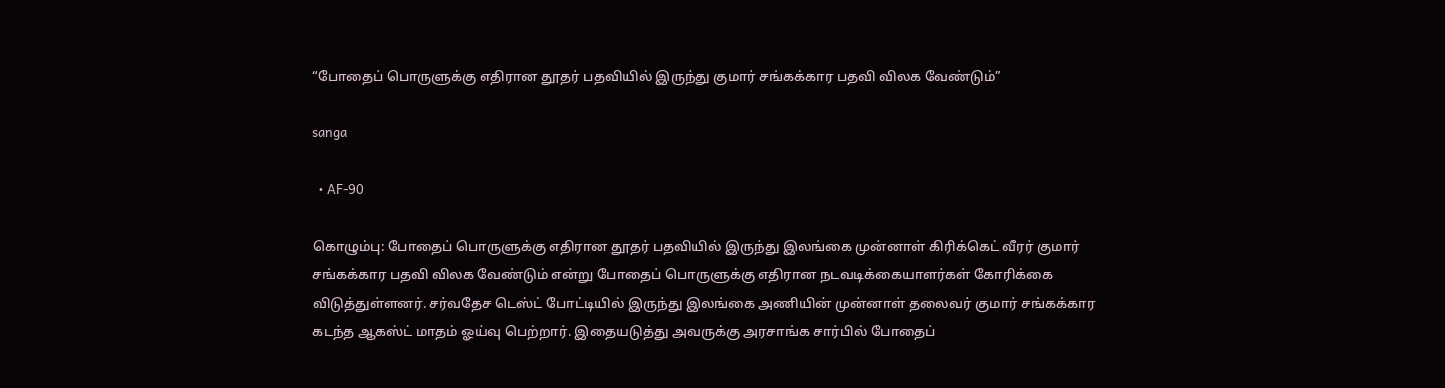“போதைப் பொருளுக்கு எதிரான தூதர் பதவியில் இருந்து குமார் சங்கக்கார பதவி விலக வேண்டும்”

sanga

  • AF-90

கொழும்பு: போதைப் பொருளுக்கு எதிரான தூதர் பதவியில் இருந்து இலங்கை முன்னாள் கிரிக்கெட் வீரர் குமார் சங்கக்கார பதவி விலக வேண்டும் என்று போதைப் பொருளுக்கு எதிரான நடவடிக்கையாளர்கள் கோரிக்கை விடுத்துள்ளனர். சர்வதேச டெஸ்ட் போட்டியில் இருந்து இலங்கை அணியின் முன்னாள் தலைவர் குமார் சங்கக்கார கடந்த ஆகஸ்ட் மாதம் ஓய்வு பெற்றார். இதையடுத்து அவருக்கு அரசாங்க சார்பில் போதைப்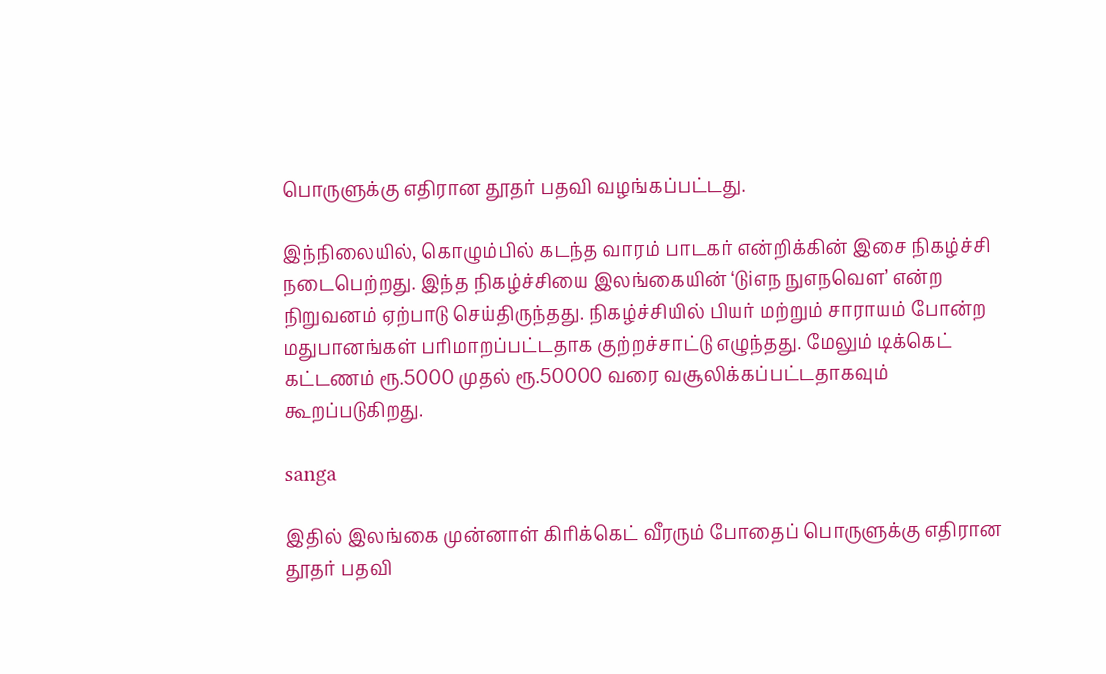பொருளுக்கு எதிரான தூதர் பதவி வழங்கப்பட்டது.

இந்நிலையில், கொழும்பில் கடந்த வாரம் பாடகர் என்றிக்கின் இசை நிகழ்ச்சி நடைபெற்றது. இந்த நிகழ்ச்சியை இலங்கையின் ‘டுiஎந நுஎநவெள’ என்ற நிறுவனம் ஏற்பாடு செய்திருந்தது. நிகழ்ச்சியில் பியர் மற்றும் சாராயம் போன்ற மதுபானங்கள் பரிமாறப்பட்டதாக குற்றச்சாட்டு எழுந்தது. மேலும் டிக்கெட் கட்டணம் ரூ.5000 முதல் ரூ.50000 வரை வசூலிக்கப்பட்டதாகவும் கூறப்படுகிறது.

sanga

இதில் இலங்கை முன்னாள் கிரிக்கெட் வீரரும் போதைப் பொருளுக்கு எதிரான தூதர் பதவி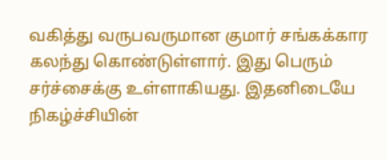வகித்து வருபவருமான குமார் சங்கக்கார கலந்து கொண்டுள்ளார். இது பெரும் சர்ச்சைக்கு உள்ளாகியது. இதனிடையே நிகழ்ச்சியின்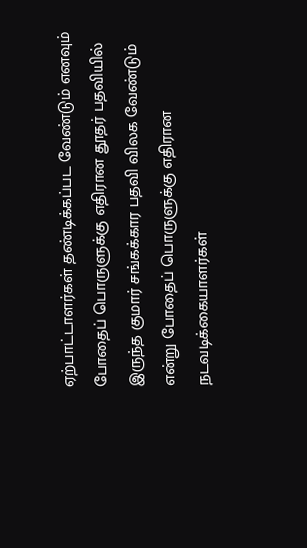ஏற்பாட்டாளர்கள் தண்டிக்கப்பட வேண்டும் எனவும் போதைப் பொருளுக்கு எதிரான தூதர் பதவியில் இருந்த குமார் சங்கக்கார பதவி விலக வேண்டும் என்று போதைப் பொருளுக்கு எதிரான நடவடிக்கையாளர்கள்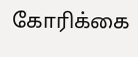கோரிக்கை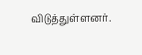விடுத்துள்ளனர்.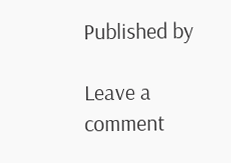Published by

Leave a comment